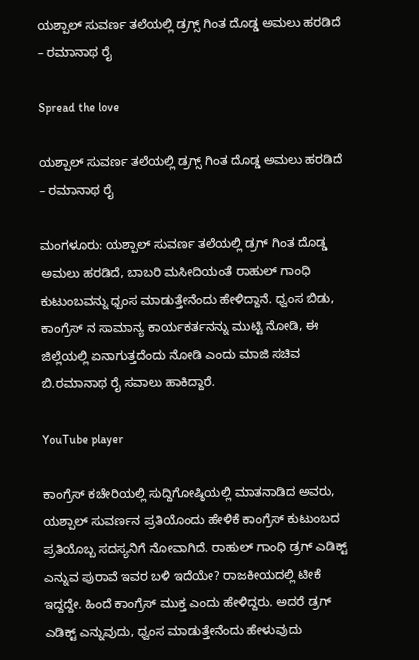ಯಶ್ಪಾಲ್ ಸುವರ್ಣ ತಲೆಯಲ್ಲಿ ಡ್ರಗ್ಸ್ ಗಿಂತ ದೊಡ್ಡ ಅಮಲು ಹರಡಿದೆ – ರಮಾನಾಥ ರೈ

Spread the love

ಯಶ್ಪಾಲ್ ಸುವರ್ಣ ತಲೆಯಲ್ಲಿ ಡ್ರಗ್ಸ್ ಗಿಂತ ದೊಡ್ಡ ಅಮಲು ಹರಡಿದೆ – ರಮಾನಾಥ ರೈ

ಮಂಗಳೂರು: ಯಶ್ಪಾಲ್ ಸುವರ್ಣ ತಲೆಯಲ್ಲಿ ಡ್ರಗ್ ಗಿಂತ ದೊಡ್ಡ ಅಮಲು ಹರಡಿದೆ, ಬಾಬರಿ ಮಸೀದಿಯಂತೆ ರಾಹುಲ್ ಗಾಂಧಿ ಕುಟುಂಬವನ್ನು ಧ್ಬಂಸ ಮಾಡುತ್ತೇನೆಂದು ಹೇಳಿದ್ದಾನೆ. ಧ್ವಂಸ ಬಿಡು, ಕಾಂಗ್ರೆಸ್ ನ ಸಾಮಾನ್ಯ ಕಾರ್ಯಕರ್ತನನ್ನು ಮುಟ್ಟಿ ನೋಡಿ, ಈ ಜಿಲ್ಲೆಯಲ್ಲಿ ಏನಾಗುತ್ತದೆಂದು ನೋಡಿ ಎಂದು ಮಾಜಿ ಸಚಿವ ಬಿ.ರಮಾನಾಥ ರೈ ಸವಾಲು ಹಾಕಿದ್ದಾರೆ.

YouTube player

ಕಾಂಗ್ರೆಸ್ ಕಚೇರಿಯಲ್ಲಿ ಸುದ್ದಿಗೋಷ್ಠಿಯಲ್ಲಿ ಮಾತನಾಡಿದ ಅವರು, ಯಶ್ಪಾಲ್ ಸುವರ್ಣನ ಪ್ರತಿಯೊಂದು ಹೇಳಿಕೆ ಕಾಂಗ್ರೆಸ್ ಕುಟುಂಬದ ಪ್ರತಿಯೊಬ್ಬ ಸದಸ್ಯನಿಗೆ ನೋವಾಗಿದೆ. ರಾಹುಲ್ ಗಾಂಧಿ ಡ್ರಗ್ ಎಡಿಕ್ಟ್ ಎನ್ನುವ ಪುರಾವೆ ಇವರ ಬಳಿ ಇದೆಯೇ? ರಾಜಕೀಯದಲ್ಲಿ ಟೀಕೆ ಇದ್ದದ್ದೇ. ಹಿಂದೆ ಕಾಂಗ್ರೆಸ್ ಮುಕ್ತ ಎಂದು ಹೇಳಿದ್ದರು. ಅದರೆ ಡ್ರಗ್ ಎಡಿಕ್ಟ್ ಎನ್ನುವುದು, ಧ್ವಂಸ ಮಾಡುತ್ತೇನೆಂದು ಹೇಳುವುದು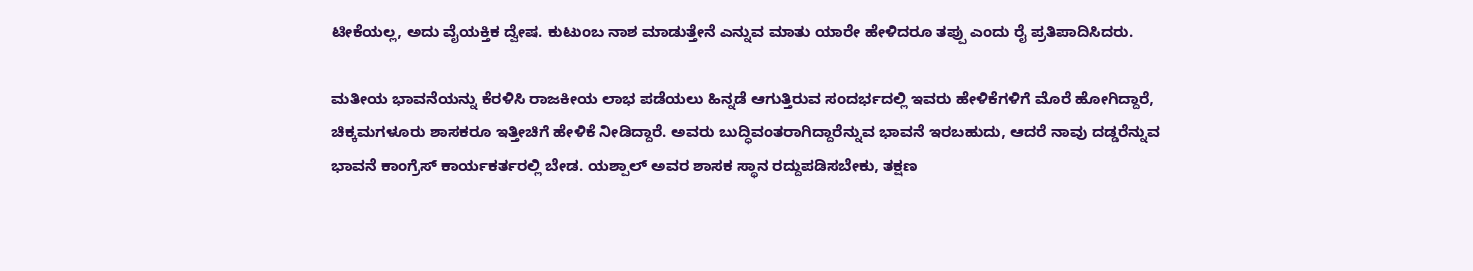ಟೀಕೆಯಲ್ಲ, ಅದು ವೈಯಕ್ತಿಕ ದ್ವೇಷ. ಕುಟುಂಬ ನಾಶ ಮಾಡುತ್ತೇನೆ ಎನ್ನುವ ಮಾತು ಯಾರೇ ಹೇಳಿದರೂ ತಪ್ಪು ಎಂದು ರೈ ಪ್ರತಿಪಾದಿಸಿದರು.

ಮತೀಯ ಭಾವನೆಯನ್ನು ಕೆರಳಿಸಿ ರಾಜಕೀಯ ಲಾಭ ಪಡೆಯಲು ಹಿನ್ನಡೆ ಆಗುತ್ತಿರುವ ಸಂದರ್ಭದಲ್ಲಿ ಇವರು ಹೇಳಿಕೆಗಳಿಗೆ ಮೊರೆ ಹೋಗಿದ್ದಾರೆ, ಚಿಕ್ಕಮಗಳೂರು ಶಾಸಕರೂ ಇತ್ತೀಚಿಗೆ ಹೇಳಿಕೆ ನೀಡಿದ್ದಾರೆ. ಅವರು ಬುದ್ಧಿವಂತರಾಗಿದ್ದಾರೆನ್ನುವ ಭಾವನೆ ಇರಬಹುದು, ಆದರೆ ನಾವು ದಡ್ಡರೆನ್ನುವ ಭಾವನೆ ಕಾಂಗ್ರೆಸ್ ಕಾರ್ಯಕರ್ತರಲ್ಲಿ ಬೇಡ. ಯಶ್ಪಾಲ್ ಅವರ ಶಾಸಕ ಸ್ಥಾನ ರದ್ದುಪಡಿಸಬೇಕು, ತಕ್ಷಣ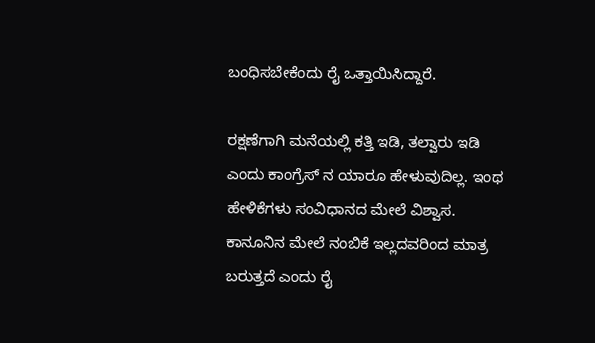ಬಂಧಿಸಬೇಕೆಂದು ರೈ ಒತ್ತಾಯಿಸಿದ್ದಾರೆ.

ರಕ್ಷಣೆಗಾಗಿ ಮನೆಯಲ್ಲಿ ಕತ್ತಿ ಇಡಿ, ತಲ್ವಾರು ಇಡಿ ಎಂದು ಕಾಂಗ್ರೆಸ್ ನ ಯಾರೂ ಹೇಳುವುದಿಲ್ಲ. ಇಂಥ ಹೇಳಿಕೆಗಳು ಸಂವಿಧಾನದ ಮೇಲೆ ವಿಶ್ವಾಸ. ಕಾನೂನಿನ ಮೇಲೆ ನಂಬಿಕೆ ಇಲ್ಲದವರಿಂದ ಮಾತ್ರ ಬರುತ್ತದೆ ಎಂದು ರೈ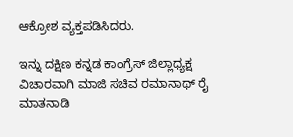ಆಕ್ರೋಶ ವ್ಯಕ್ತಪಡಿಸಿದರು.

ಇನ್ನು ದಕ್ಷಿಣ ಕನ್ನಡ ಕಾಂಗ್ರೆಸ್ ಜಿಲ್ಲಾಧ್ಯಕ್ಷ ವಿಚಾರವಾಗಿ ಮಾಜಿ ಸಚಿವ ರಮಾನಾಥ್ ರೈ ಮಾತನಾಡಿ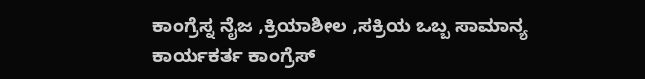ಕಾಂಗ್ರೆಸ್ನ ನೈಜ ,ಕ್ರಿಯಾಶೀಲ ,ಸಕ್ರಿಯ ಒಬ್ಬ ಸಾಮಾನ್ಯ ಕಾರ್ಯಕರ್ತ ಕಾಂಗ್ರೆಸ್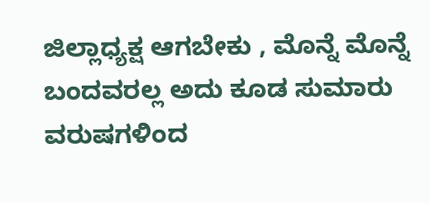ಜಿಲ್ಲಾಧ್ಯಕ್ಷ ಆಗಬೇಕು , ಮೊನ್ನೆ ಮೊನ್ನೆ ಬಂದವರಲ್ಲ ಅದು ಕೂಡ ಸುಮಾರು ವರುಷಗಳಿಂದ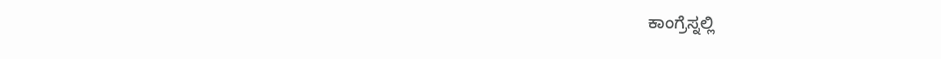ಕಾಂಗ್ರೆಸ್ನಲ್ಲಿ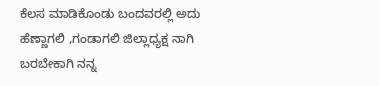ಕೆಲಸ ಮಾಡಿಕೊಂಡು ಬಂದವರಲ್ಲಿ ಅದು ಹೆಣ್ಣಾಗಲಿ ,ಗಂಡಾಗಲಿ ಜಿಲ್ಲಾಧ್ಯಕ್ಷ ನಾಗಿ ಬರಬೇಕಾಗಿ ನನ್ನ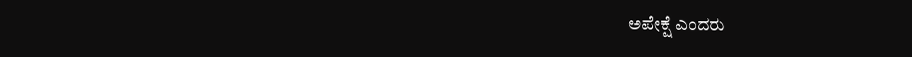ಅಪೇಕ್ಷೆ ಎಂದರು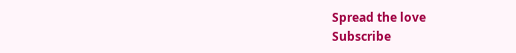Spread the love
Subscribe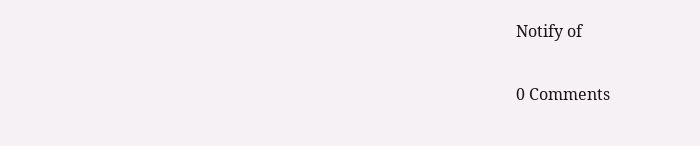Notify of

0 Comments